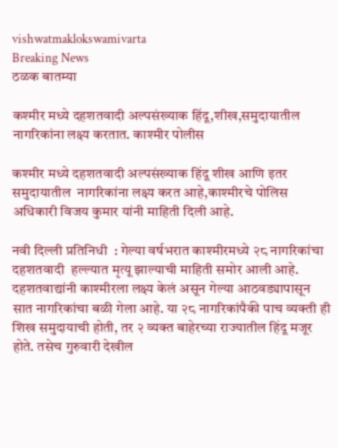vishwatmaklokswamivarta
Breaking News
ठळक बातम्या

कश्मीर मध्ये दहशतवादी अल्पसंख्याक हिंदू,शीख,समुदायातील नागरिकांना लक्ष्य करतात. काश्मीर पोलीस

कश्मीर मध्ये दहशतवादी अल्पसंख्याक हिंदू शीख आणि इतर  समुदायातील  नागरिकांना लक्ष्य करत आहे,काश्मीरचे पोलिस अधिकारी विजय कुमार यांनी माहिती दिली आहे.

नवी दिल्ली प्रतिनिधी  : गेल्या वर्षभरात काश्मीरमध्ये २८ नागरिकांचा दहशतवादी  हल्ल्यात मृत्यू झाल्याची माहिती समोर आली आहे. दहशतवाद्यांनी काश्मीरला लक्ष्य केलं असून गेल्या आठवड्यापासून सात नागरिकांचा बळी गेला आहे. या २८ नागरिकांपैकी पाच व्यक्ती ही शिख समुदायाची होती, तर २ व्यक्त बाहेरच्या राज्यातील हिंदू मजूर होते. तसेच गुरुवारी देखील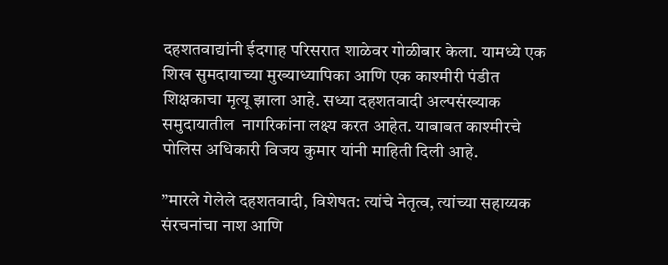दहशतवाद्यांनी ईदगाह परिसरात शाळेवर गोळीबार केला. यामध्ये एक शिख सुमदायाच्या मुख्याध्यापिका आणि एक काश्मीरी पंडीत शिक्षकाचा मृत्यू झाला आहे. सध्या दहशतवादी अल्पसंख्याक समुदायातील  नागरिकांना लक्ष्य करत आहेत. याबाबत काश्मीरचे पोलिस अधिकारी विजय कुमार यांनी माहिती दिली आहे.

”मारले गेलेले दहशतवादी, विशेषत: त्यांचे नेतृत्व, त्यांच्या सहाय्यक संरचनांचा नाश आणि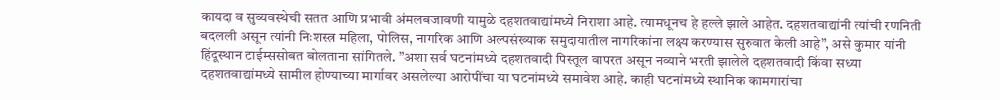कायदा व सुव्यवस्थेची सतत आणि प्रभावी अंमलबजावणी यामुळे दहशतवाद्यांमध्ये निराशा आहे. त्यामधूनच हे हल्ले झाले आहेत. दहशतवाद्यांनी त्यांची रणनिती बदलली असून त्यांनी निःशस्त्र महिला, पोलिस, नागरिक आणि अल्पसंख्याक समुदायातील नागरिकांना लक्ष्य करण्यास सुरुवात केली आहे”, असे कुमार यांनी हिंदूस्थान टाईम्ससोबत बोलताना सांगितले. ”अशा सर्व घटनांमध्ये दहशतवादी पिस्तूल वापरत असून नव्याने भरती झालेले दहशतवादी किंवा सध्या दहशतवाद्यांमध्ये सामील होण्याच्या मार्गावर असलेल्या आरोपींचा या घटनांमध्ये समावेश आहे. काही घटनांमध्ये स्थानिक कामगारांचा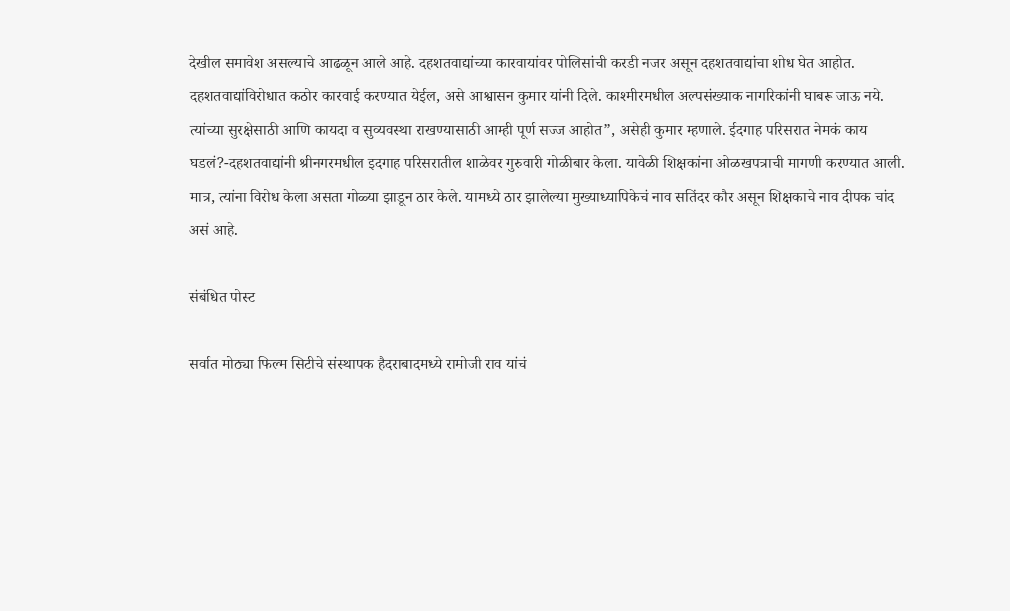देखील समावेश असल्याचे आढळून आले आहे. दहशतवाद्यांच्या कारवायांवर पोलिसांची करडी नजर असून दहशतवाद्यांचा शोध घेत आहोत. दहशतवाद्यांविरोधात कठोर कारवाई करण्यात येईल, असे आश्वासन कुमार यांनी दिले. काश्मीरमधील अल्पसंख्याक नागरिकांनी घाबरू जाऊ नये. त्यांच्या सुरक्षेसाठी आणि कायदा व सुव्यवस्था राखण्यासाठी आम्ही पूर्ण सज्ज आहोत”, असेही कुमार म्हणाले. ईदगाह परिसरात नेमकं काय घडलं?-दहशतवाद्यांनी श्रीनगरमधील इदगाह परिसरातील शाळेवर गुरुवारी गोळीबार केला. यावेळी शिक्षकांना ओळखपत्राची मागणी करण्यात आली. मात्र, त्यांना विरोध केला असता गोळ्या झाडून ठार केले. यामध्ये ठार झालेल्या मुख्याध्यापिकेचं नाव सतिंदर कौर असून शिक्षकाचे नाव दीपक चांद असं आहे.

संबंधित पोस्ट

सर्वात मोठ्या फिल्म सिटीचे संस्थापक हैदराबादमध्ये रामोजी राव यांचं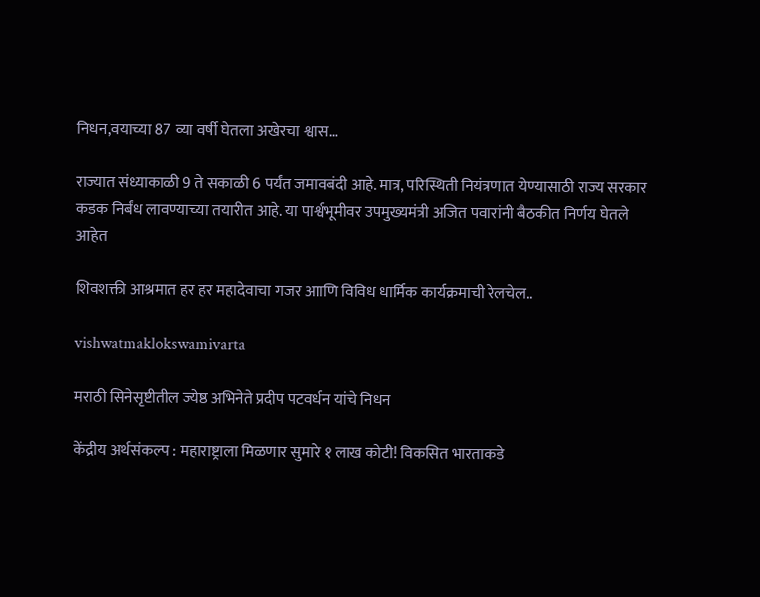निधन,वयाच्या 87 व्या वर्षी घेतला अखेरचा श्वास…

राज्यात संध्याकाळी 9 ते सकाळी 6 पर्यंत जमावबंदी आहे. मात्र, परिस्थिती नियंत्रणात येण्यासाठी राज्य सरकार कडक निर्बंध लावण्याच्या तयारीत आहे. या पार्श्वभूमीवर उपमुख्यमंत्री अजित पवारांनी बैठकीत निर्णय घेतले आहेत

शिवशक्ती आश्रमात हर हर महादेवाचा गजर आाणि विविध धार्मिक कार्यक्रमाची रेलचेल..

vishwatmaklokswamivarta

मराठी सिनेसृष्टीतील ज्येष्ठ अभिनेते प्रदीप पटवर्धन यांचे निधन

केंद्रीय अर्थसंकल्प : महाराष्ट्राला मिळणार सुमारे १ लाख कोटी! विकसित भारताकडे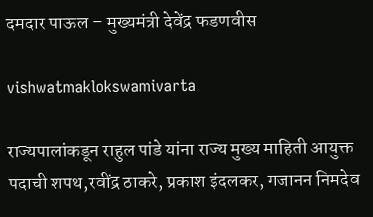दमदार पाऊल – मुख्यमंत्री देवेंद्र फडणवीस

vishwatmaklokswamivarta

राज्यपालांकडून राहुल पांडे यांना राज्य मुख्य माहिती आयुक्त पदाची शपथ,रवींद्र ठाकरे, प्रकाश इंदलकर, गजानन निमदेव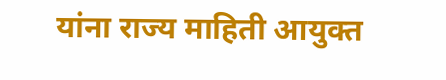यांना राज्य माहिती आयुक्त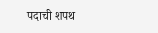पदाची शपथ